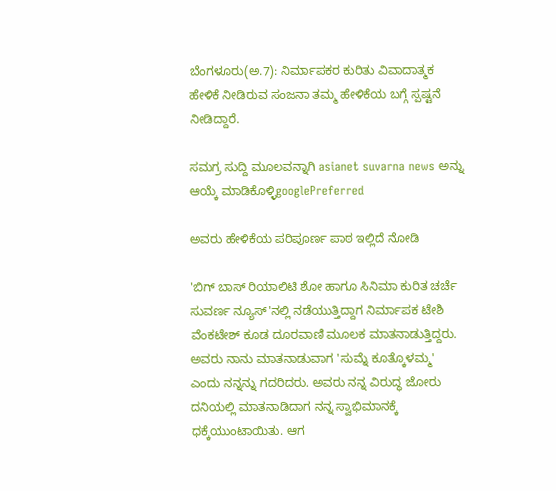ಬೆಂಗಳೂರು(ಅ.7): ನಿರ್ಮಾಪಕರ ಕುರಿತು ವಿವಾದಾತ್ಮಕ ಹೇಳಿಕೆ ನೀಡಿರುವ ಸಂಜನಾ ತಮ್ಮ ಹೇಳಿಕೆಯ ಬಗ್ಗೆ ಸ್ಪಷ್ಟನೆ ನೀಡಿದ್ದಾರೆ.

ಸಮಗ್ರ ಸುದ್ದಿ ಮೂಲವನ್ನಾಗಿ asianet suvarna news ಅನ್ನು ಆಯ್ಕೆ ಮಾಡಿಕೊಳ್ಳಿgooglePreferred

ಅವರು ಹೇಳಿಕೆಯ ಪರಿಪೂರ್ಣ ಪಾಠ ಇಲ್ಲಿದೆ ನೋಡಿ

'ಬಿಗ್ ಬಾಸ್ ರಿಯಾಲಿಟಿ ಶೋ ಹಾಗೂ ಸಿನಿಮಾ ಕುರಿತ ಚರ್ಚೆ ಸುವರ್ಣ ನ್ಯೂಸ್'ನಲ್ಲಿ ನಡೆಯುತ್ತಿದ್ದಾಗ ನಿರ್ಮಾಪಕ ಟೇಶಿ ವೆಂಕಟೇಶ್ ಕೂಡ ದೂರವಾಣಿ ಮೂಲಕ ಮಾತನಾಡುತ್ತಿದ್ದರು. ಅವರು ನಾನು ಮಾತನಾಡುವಾಗ 'ಸುಮ್ನೆ ಕೂತ್ಕೊಳಮ್ಮ' ಎಂದು ನನ್ನನ್ನು ಗದರಿದರು. ಅವರು ನನ್ನ ವಿರುದ್ಧ ಜೋರು ದನಿಯಲ್ಲಿ ಮಾತನಾಡಿದಾಗ ನನ್ನ ಸ್ವಾಭಿಮಾನಕ್ಕೆ ಧಕ್ಕೆಯುಂಟಾಯಿತು. ಆಗ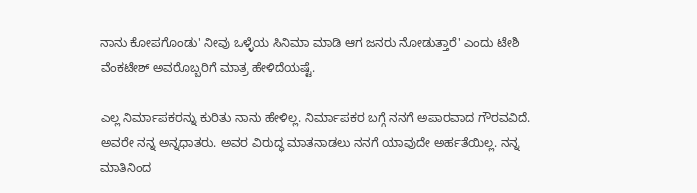ನಾನು ಕೋಪಗೊಂಡು' ನೀವು ಒಳ್ಳೆಯ ಸಿನಿಮಾ ಮಾಡಿ ಆಗ ಜನರು ನೋಡುತ್ತಾರೆ' ಎಂದು ಟೇಶಿ ವೆಂಕಟೇಶ್ ಅವರೊಬ್ಬರಿಗೆ ಮಾತ್ರ ಹೇಳಿದೆಯಷ್ಟೆ.

ಎಲ್ಲ ನಿರ್ಮಾಪಕರನ್ನು ಕುರಿತು ನಾನು ಹೇಳಿಲ್ಲ. ನಿರ್ಮಾಪಕರ ಬಗ್ಗೆ ನನಗೆ ಅಪಾರವಾದ ಗೌರವವಿದೆ. ಅವರೇ ನನ್ನ ಅನ್ನಧಾತರು. ಅವರ ವಿರುದ್ಧ ಮಾತನಾಡಲು ನನಗೆ ಯಾವುದೇ ಅರ್ಹತೆಯಿಲ್ಲ. ನನ್ನ ಮಾತಿನಿಂದ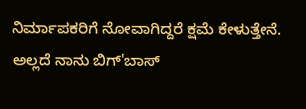ನಿರ್ಮಾಪಕರಿಗೆ ನೋವಾಗಿದ್ದರೆ ಕ್ಷಮೆ ಕೇಳುತ್ತೇನೆ. ಅಲ್ಲದೆ ನಾನು ಬಿಗ್'ಬಾಸ್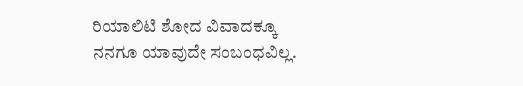ರಿಯಾಲಿಟಿ ಶೋದ ವಿವಾದಕ್ಕೂ ನನಗೂ ಯಾವುದೇ ಸಂಬಂಧವಿಲ್ಲ.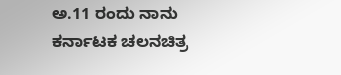ಅ.11 ರಂದು ನಾನು ಕರ್ನಾಟಕ ಚಲನಚಿತ್ರ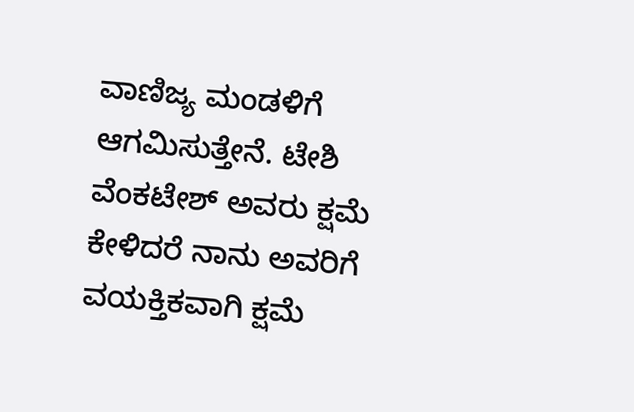ವಾಣಿಜ್ಯ ಮಂಡಳಿಗೆ ಆಗಮಿಸುತ್ತೇನೆ. ಟೇಶಿ ವೆಂಕಟೇಶ್ ಅವರು ಕ್ಷಮೆ ಕೇಳಿದರೆ ನಾನು ಅವರಿಗೆ ವಯಕ್ತಿಕವಾಗಿ ಕ್ಷಮೆ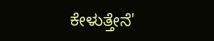ಕೇಳುತ್ತೇನೆ'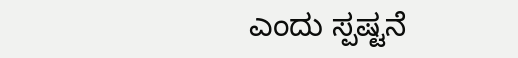ಎಂದು ಸ್ಪಷ್ಟನೆ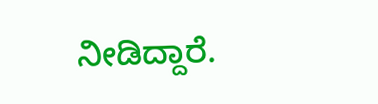ನೀಡಿದ್ದಾರೆ.